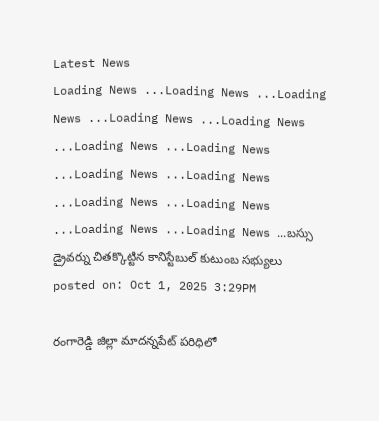Latest News
Loading News ...Loading News ...Loading News ...Loading News ...Loading News ...Loading News ...Loading News ...Loading News ...Loading News ...Loading News ...Loading News ...Loading News ...Loading News ...బస్సు డ్రైవర్ను చితక్కొట్టిన కానిస్టేబుల్ కుటుంబ సభ్యులు
posted on: Oct 1, 2025 3:29PM

రంగారెడ్డి జిల్లా మాదన్నపేట్ పరిధిలో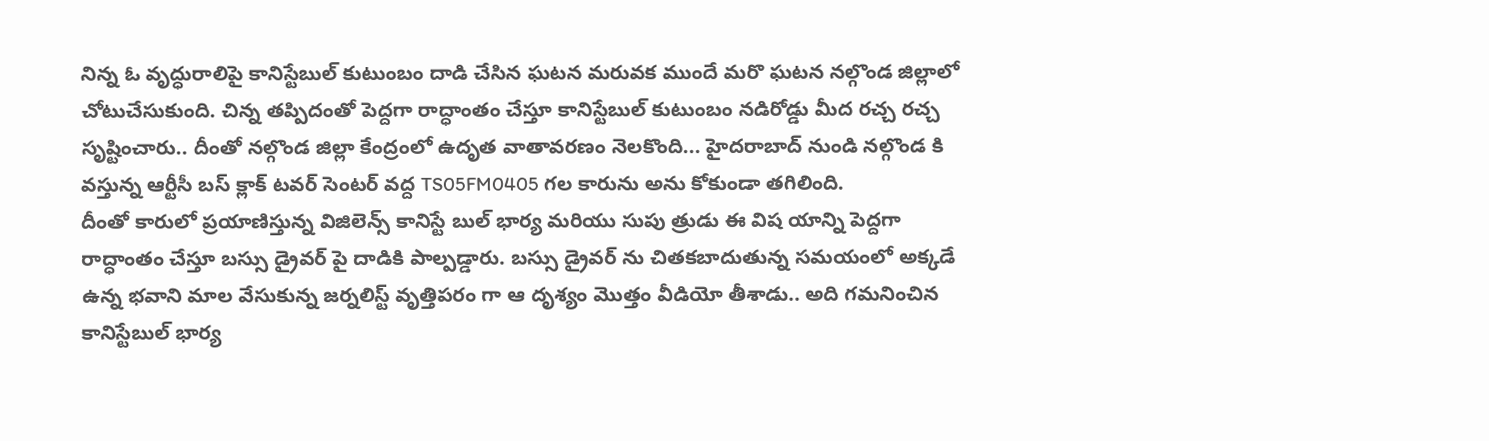నిన్న ఓ వృద్ధురాలిపై కానిస్టేబుల్ కుటుంబం దాడి చేసిన ఘటన మరువక ముందే మరొ ఘటన నల్గొండ జిల్లాలో చోటుచేసుకుంది. చిన్న తప్పిదంతో పెద్దగా రాద్ధాంతం చేస్తూ కానిస్టేబుల్ కుటుంబం నడిరోడ్డు మీద రచ్చ రచ్చ సృష్టించారు.. దీంతో నల్గొండ జిల్లా కేంద్రంలో ఉదృత వాతావరణం నెలకొంది... హైదరాబాద్ నుండి నల్గొండ కి వస్తున్న ఆర్టీసీ బస్ క్లాక్ టవర్ సెంటర్ వద్ద TS05FM0405 గల కారును అను కోకుండా తగిలింది.
దీంతో కారులో ప్రయాణిస్తున్న విజిలెన్స్ కానిస్టే బుల్ భార్య మరియు సుపు త్రుడు ఈ విష యాన్ని పెద్దగా రాద్ధాంతం చేస్తూ బస్సు డ్రైవర్ పై దాడికి పాల్పడ్డారు. బస్సు డ్రైవర్ ను చితకబాదుతున్న సమయంలో అక్కడే ఉన్న భవాని మాల వేసుకున్న జర్నలిస్ట్ వృత్తిపరం గా ఆ దృశ్యం మొత్తం వీడియో తీశాడు.. అది గమనించిన కానిస్టేబుల్ భార్య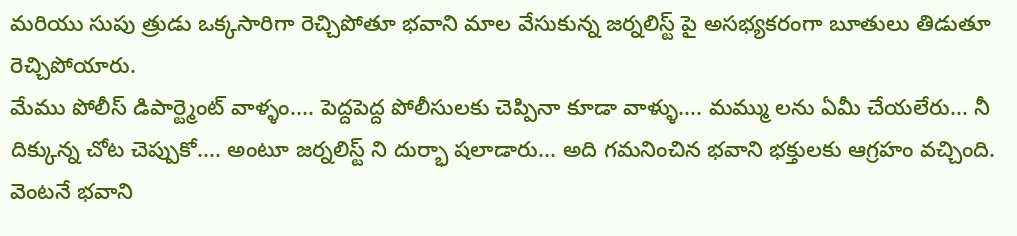మరియు సుపు త్రుడు ఒక్కసారిగా రెచ్చిపోతూ భవాని మాల వేసుకున్న జర్నలిస్ట్ పై అసభ్యకరంగా బూతులు తిడుతూ రెచ్చిపోయారు.
మేము పోలీస్ డిపార్ట్మెంట్ వాళ్ళం.... పెద్దపెద్ద పోలీసులకు చెప్పినా కూడా వాళ్ళు.... మమ్ము లను ఏమీ చేయలేరు... నీ దిక్కున్న చోట చెప్పుకో.... అంటూ జర్నలిస్ట్ ని దుర్భా షలాడారు... అది గమనించిన భవాని భక్తులకు ఆగ్రహం వచ్చింది. వెంటనే భవాని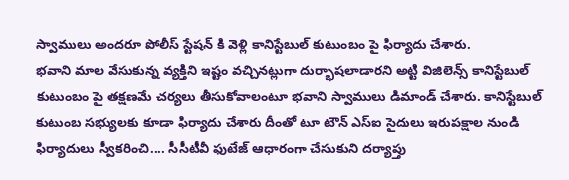స్వాములు అందరూ పోలీస్ స్టేషన్ కి వెళ్లి కానిస్టేబుల్ కుటుంబం పై ఫిర్యాదు చేశారు.
భవాని మాల వేసుకున్న వ్యక్తిని ఇష్టం వచ్చినట్లుగా దుర్భాషలాడారని అట్టి విజిలెన్స్ కానిస్టేబుల్ కుటుంబం పై తక్షణమే చర్యలు తీసుకోవాలంటూ భవాని స్వాములు డిమాండ్ చేశారు. కానిస్టేబుల్ కుటుంబ సభ్యులకు కూడా ఫిర్యాదు చేశారు దీంతో టూ టౌన్ ఎస్ఐ సైదులు ఇరుపక్షాల నుండి ఫిర్యాదులు స్వీకరించి.... సీసీటీవీ ఫుటేజ్ ఆధారంగా చేసుకుని దర్యాప్తు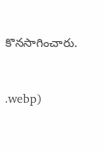కొనసాగించారు.



.webp)